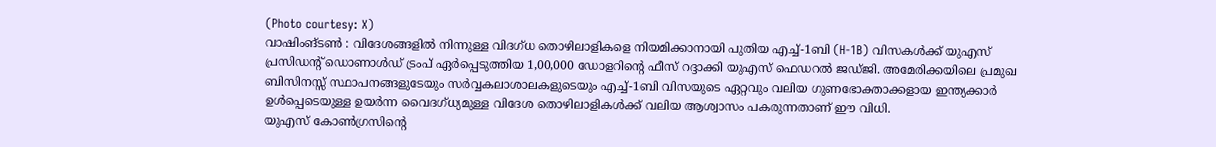(Photo courtesy: X)
വാഷിംങ്ടൺ : വിദേശങ്ങളിൽ നിന്നുള്ള വിദഗ്ധ തൊഴിലാളികളെ നിയമിക്കാനായി പുതിയ എച്ച്-1ബി (H-1B) വിസകൾക്ക് യുഎസ് പ്രസിഡൻ്റ് ഡൊണാൾഡ് ട്രംപ് ഏർപ്പെടുത്തിയ 1,00,000 ഡോളറിന്റെ ഫീസ് റദ്ദാക്കി യുഎസ് ഫെഡറൽ ജഡ്ജി. അമേരിക്കയിലെ പ്രമുഖ ബിസിനസ്സ് സ്ഥാപനങ്ങളുടേയും സർവ്വകലാശാലകളുടെയും എച്ച്-1ബി വിസയുടെ ഏറ്റവും വലിയ ഗുണഭോക്താക്കളായ ഇന്ത്യക്കാർ ഉൾപ്പെടെയുള്ള ഉയർന്ന വൈദഗ്ധ്യമുള്ള വിദേശ തൊഴിലാളികൾക്ക് വലിയ ആശ്വാസം പകരുന്നതാണ് ഈ വിധി.
യുഎസ് കോൺഗ്രസിന്റെ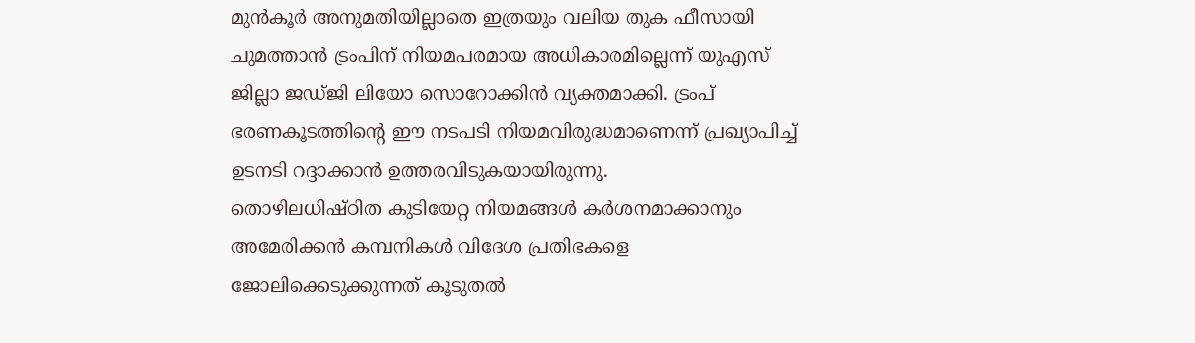മുൻകൂർ അനുമതിയില്ലാതെ ഇത്രയും വലിയ തുക ഫീസായി ചുമത്താൻ ട്രംപിന് നിയമപരമായ അധികാരമില്ലെന്ന് യുഎസ് ജില്ലാ ജഡ്ജി ലിയോ സൊറോക്കിൻ വ്യക്തമാക്കി. ട്രംപ് ഭരണകൂടത്തിന്റെ ഈ നടപടി നിയമവിരുദ്ധമാണെന്ന് പ്രഖ്യാപിച്ച് ഉടനടി റദ്ദാക്കാൻ ഉത്തരവിടുകയായിരുന്നു.
തൊഴിലധിഷ്ഠിത കുടിയേറ്റ നിയമങ്ങൾ കർശനമാക്കാനും അമേരിക്കൻ കമ്പനികൾ വിദേശ പ്രതിഭകളെ ജോലിക്കെടുക്കുന്നത് കൂടുതൽ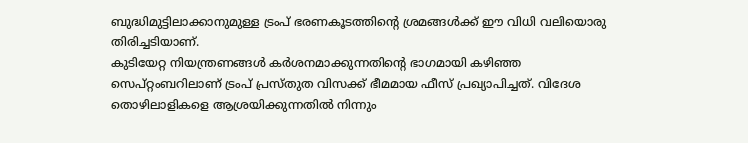ബുദ്ധിമുട്ടിലാക്കാനുമുള്ള ട്രംപ് ഭരണകൂടത്തിന്റെ ശ്രമങ്ങൾക്ക് ഈ വിധി വലിയൊരു തിരിച്ചടിയാണ്.
കുടിയേറ്റ നിയന്ത്രണങ്ങൾ കർശനമാക്കുന്നതിന്റെ ഭാഗമായി കഴിഞ്ഞ സെപ്റ്റംബറിലാണ് ട്രംപ് പ്രസ്തുത വിസക്ക് ഭീമമായ ഫീസ് പ്രഖ്യാപിച്ചത്. വിദേശ തൊഴിലാളികളെ ആശ്രയിക്കുന്നതിൽ നിന്നും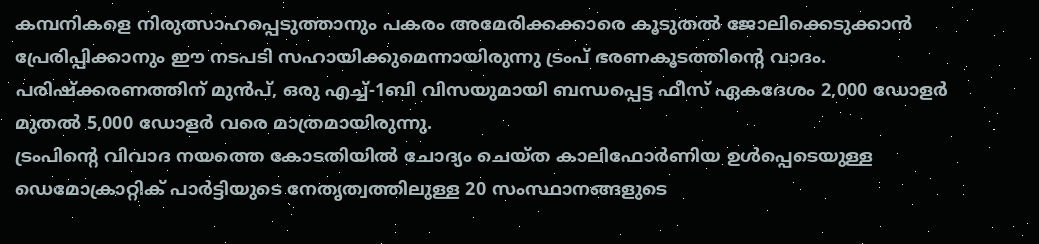കമ്പനികളെ നിരുത്സാഹപ്പെടുത്താനും പകരം അമേരിക്കക്കാരെ കൂടുതൽ ജോലിക്കെടുക്കാൻ പ്രേരിപ്പിക്കാനും ഈ നടപടി സഹായിക്കുമെന്നായിരുന്നു ട്രംപ് ഭരണകൂടത്തിന്റെ വാദം. പരിഷ്ക്കരണത്തിന് മുൻപ്, ഒരു എച്ച്-1ബി വിസയുമായി ബന്ധപ്പെട്ട ഫീസ് ഏകദേശം 2,000 ഡോളർ മുതൽ 5,000 ഡോളർ വരെ മാത്രമായിരുന്നു.
ട്രംപിൻ്റെ വിവാദ നയത്തെ കോടതിയിൽ ചോദ്യം ചെയ്ത കാലിഫോർണിയ ഉൾപ്പെടെയുള്ള ഡെമോക്രാറ്റിക് പാർട്ടിയുടെ നേതൃത്വത്തിലുള്ള 20 സംസ്ഥാനങ്ങളുടെ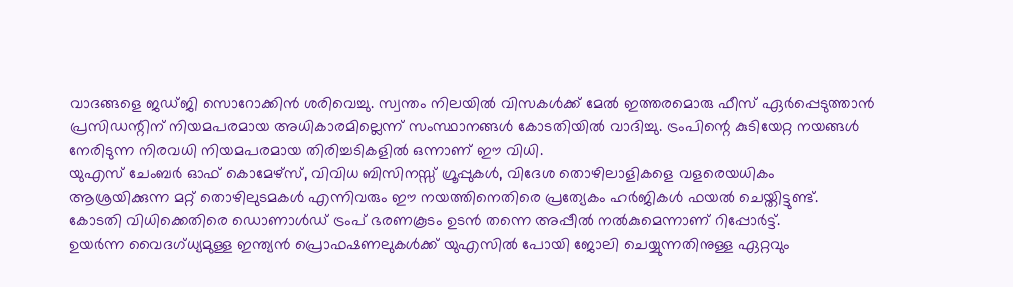വാദങ്ങളെ ജഡ്ജി സൊറോക്കിൻ ശരിവെച്ചു. സ്വന്തം നിലയിൽ വിസകൾക്ക് മേൽ ഇത്തരമൊരു ഫീസ് ഏർപ്പെടുത്താൻ പ്രസിഡന്റിന് നിയമപരമായ അധികാരമില്ലെന്ന് സംസ്ഥാനങ്ങൾ കോടതിയിൽ വാദിച്ചു. ട്രംപിന്റെ കുടിയേറ്റ നയങ്ങൾ നേരിടുന്ന നിരവധി നിയമപരമായ തിരിച്ചടികളിൽ ഒന്നാണ് ഈ വിധി.
യുഎസ് ചേംബർ ഓഫ് കൊമേഴ്സ്, വിവിധ ബിസിനസ്സ് ഗ്രൂപ്പുകൾ, വിദേശ തൊഴിലാളികളെ വളരെയധികം ആശ്രയിക്കുന്ന മറ്റ് തൊഴിലുടമകൾ എന്നിവരും ഈ നയത്തിനെതിരെ പ്രത്യേകം ഹർജികൾ ഫയൽ ചെയ്തിട്ടുണ്ട്.
കോടതി വിധിക്കെതിരെ ഡൊണാൾഡ് ട്രംപ് ഭരണകൂടം ഉടൻ തന്നെ അപ്പീൽ നൽകുമെന്നാണ് റിപ്പോർട്ട്.
ഉയർന്ന വൈദഗ്ധ്യമുള്ള ഇന്ത്യൻ പ്രൊഫഷണലുകൾക്ക് യുഎസിൽ പോയി ജോലി ചെയ്യുന്നതിനുള്ള ഏറ്റവും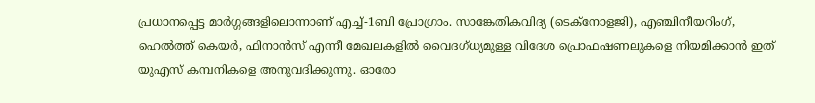പ്രധാനപ്പെട്ട മാർഗ്ഗങ്ങളിലൊന്നാണ് എച്ച്-1ബി പ്രോഗ്രാം. സാങ്കേതികവിദ്യ (ടെക്നോളജി), എഞ്ചിനീയറിംഗ്, ഹെൽത്ത് കെയർ, ഫിനാൻസ് എന്നീ മേഖലകളിൽ വൈദഗ്ധ്യമുള്ള വിദേശ പ്രൊഫഷണലുകളെ നിയമിക്കാൻ ഇത് യുഎസ് കമ്പനികളെ അനുവദിക്കുന്നു. ഓരോ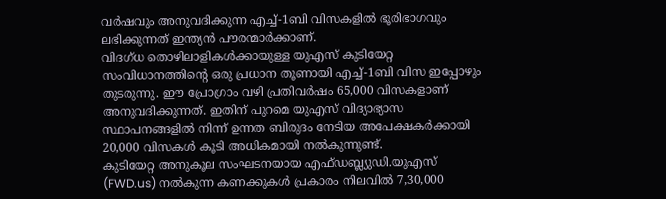വർഷവും അനുവദിക്കുന്ന എച്ച്-1ബി വിസകളിൽ ഭൂരിഭാഗവും ലഭിക്കുന്നത് ഇന്ത്യൻ പൗരന്മാർക്കാണ്.
വിദഗ്ധ തൊഴിലാളികൾക്കായുള്ള യുഎസ് കുടിയേറ്റ സംവിധാനത്തിന്റെ ഒരു പ്രധാന തൂണായി എച്ച്-1ബി വിസ ഇപ്പോഴും തുടരുന്നു. ഈ പ്രോഗ്രാം വഴി പ്രതിവർഷം 65,000 വിസകളാണ് അനുവദിക്കുന്നത്. ഇതിന് പുറമെ യുഎസ് വിദ്യാഭ്യാസ സ്ഥാപനങ്ങളിൽ നിന്ന് ഉന്നത ബിരുദം നേടിയ അപേക്ഷകർക്കായി 20,000 വിസകൾ കൂടി അധികമായി നൽകുന്നുണ്ട്.
കുടിയേറ്റ അനുകൂല സംഘടനയായ എഫ്ഡബ്ല്യുഡി.യുഎസ് (FWD.us) നൽകുന്ന കണക്കുകൾ പ്രകാരം നിലവിൽ 7,30,000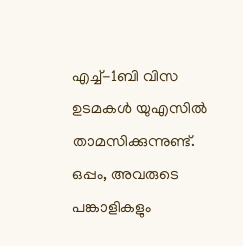എച്ച്-1ബി വിസ ഉടമകൾ യുഎസിൽ താമസിക്കുന്നുണ്ട്. ഒപ്പം, അവരുടെ പങ്കാളികളും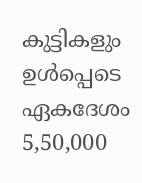കുട്ടികളും ഉൾപ്പെടെ ഏകദേശം 5,50,000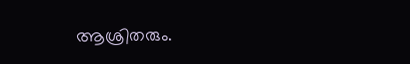ആശ്രിതരും.